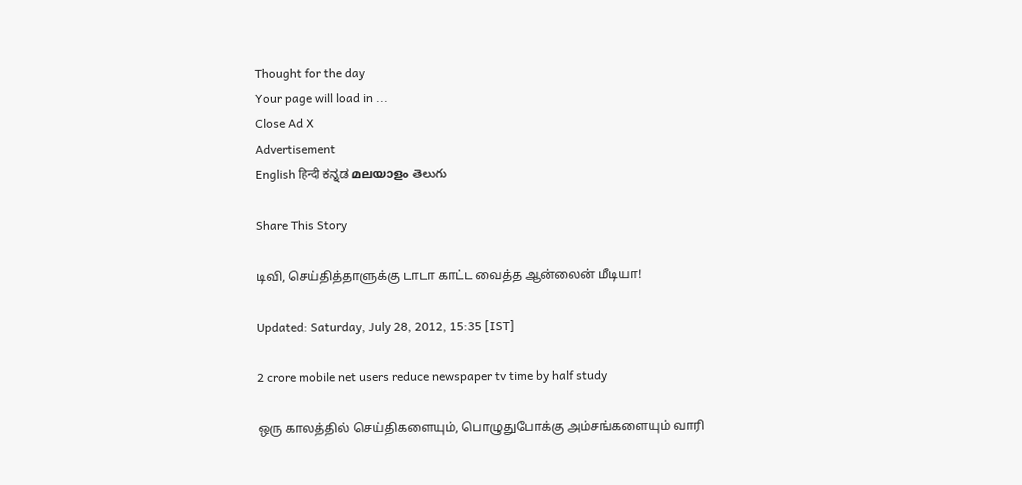Thought for the day
Your page will load in ...
Close Ad X
Advertisement
English हिन्दी ಕನ್ನಡ മലയാളം తెలుగు

Share This Story

டிவி, செய்தித்தாளுக்கு டாடா காட்ட வைத்த ஆன்லைன் மீடியா!

Updated: Saturday, July 28, 2012, 15:35 [IST]

2 crore mobile net users reduce newspaper tv time by half study

ஒரு காலத்தில் செய்திகளையும், பொழுதுபோக்கு அம்சங்களையும் வாரி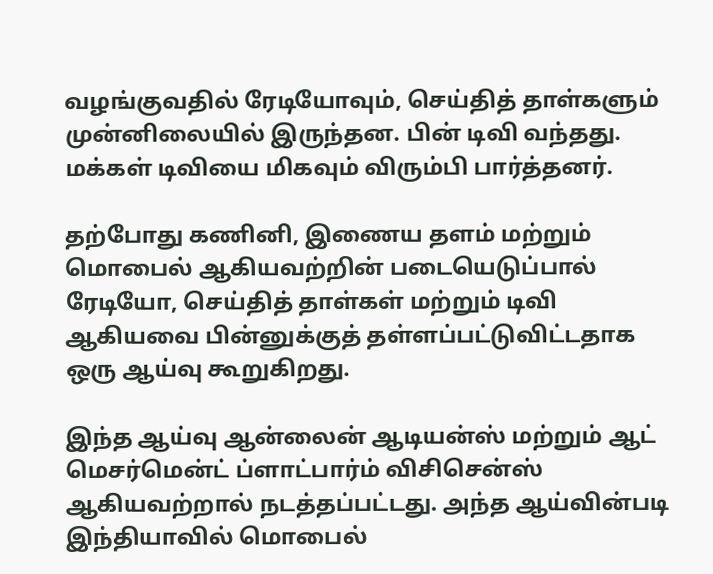வழங்குவதில் ரேடியோவும், செய்தித் தாள்களும் முன்னிலையில் இருந்தன. பின் டிவி வந்தது. மக்கள் டிவியை மிகவும் விரும்பி பார்த்தனர்.

தற்போது கணினி, இணைய தளம் மற்றும் மொபைல் ஆகியவற்றின் படையெடுப்பால் ரேடியோ, செய்தித் தாள்கள் மற்றும் டிவி ஆகியவை பின்னுக்குத் தள்ளப்பட்டுவிட்டதாக ஒரு ஆய்வு கூறுகிறது.

இந்த ஆய்வு ஆன்லைன் ஆடியன்ஸ் மற்றும் ஆட் மெசர்மென்ட் ப்ளாட்பார்ம் விசிசென்ஸ் ஆகியவற்றால் நடத்தப்பட்டது. அந்த ஆய்வின்படி இந்தியாவில் மொபைல்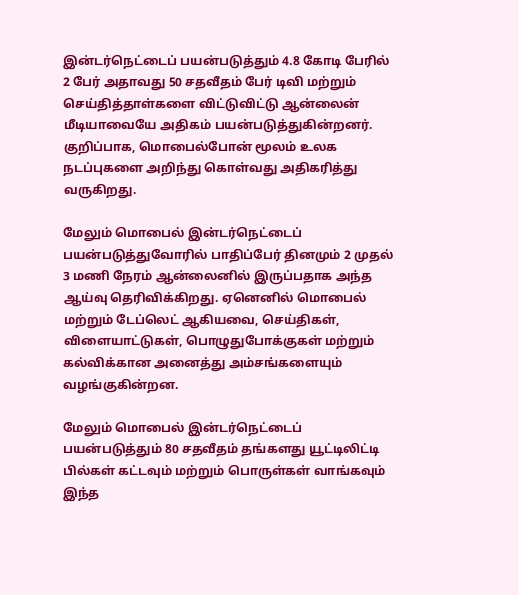இன்டர்நெட்டைப் பயன்படுத்தும் 4.8 கோடி பேரில் 2 பேர் அதாவது 50 சதவீதம் பேர் டிவி மற்றும் செய்தித்தாள்களை விட்டுவிட்டு ஆன்லைன் மீடியாவையே அதிகம் பயன்படுத்துகின்றனர்.  குறிப்பாக, மொபைல்போன் மூலம் உலக நடப்புகளை அறிந்து கொள்வது அதிகரித்து வருகிறது.

மேலும் மொபைல் இன்டர்நெட்டைப் பயன்படுத்துவோரில் பாதிப்பேர் தினமும் 2 முதல் 3 மணி நேரம் ஆன்லைனில் இருப்பதாக அந்த ஆய்வு தெரிவிக்கிறது. ஏனெனில் மொபைல் மற்றும் டேப்லெட் ஆகியவை, செய்திகள், விளையாட்டுகள், பொழுதுபோக்குகள் மற்றும் கல்விக்கான அனைத்து அம்சங்களையும் வழங்குகின்றன.

மேலும் மொபைல் இன்டர்நெட்டைப் பயன்படுத்தும் 80 சதவீதம் தங்களது யூட்டிலிட்டி பில்கள் கட்டவும் மற்றும் பொருள்கள் வாங்கவும் இந்த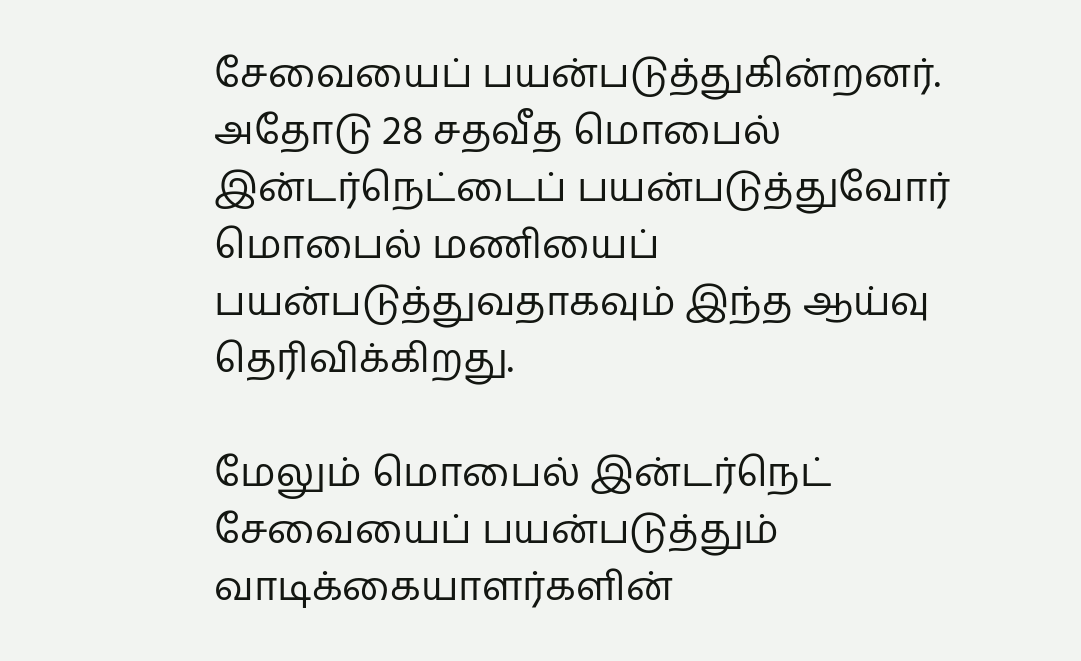சேவையைப் பயன்படுத்துகின்றனர். அதோடு 28 சதவீத மொபைல் இன்டர்நெட்டைப் பயன்படுத்துவோர் மொபைல் மணியைப் பயன்படுத்துவதாகவும் இந்த ஆய்வு தெரிவிக்கிறது.

மேலும் மொபைல் இன்டர்நெட் சேவையைப் பயன்படுத்தும் வாடிக்கையாளர்களின்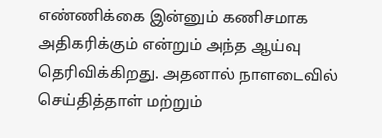எண்ணிக்கை இன்னும் கணிசமாக அதிகரிக்கும் என்றும் அந்த ஆய்வு தெரிவிக்கிறது. அதனால் நாளடைவில் செய்தித்தாள் மற்றும்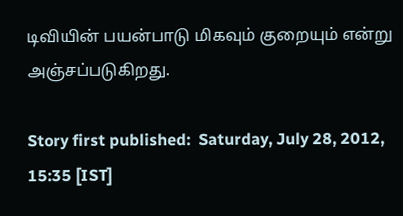டிவியின் பயன்பாடு மிகவும் குறையும் என்று அஞ்சப்படுகிறது.

Story first published:  Saturday, July 28, 2012, 15:35 [IST]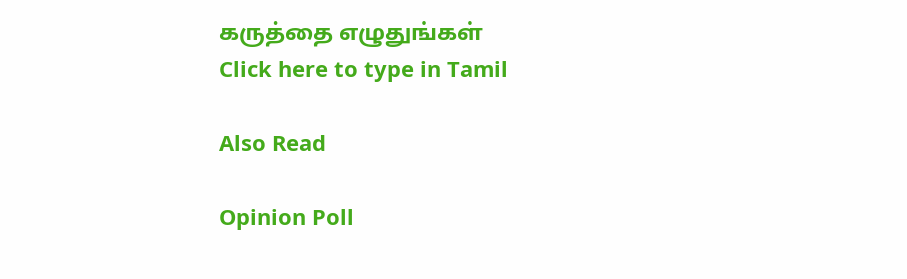கருத்தை எழுதுங்கள்
Click here to type in Tamil

Also Read

Opinion Poll